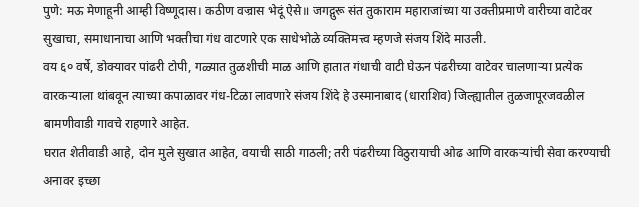पुणे: मऊ मेणाहूनी आम्ही विष्णूदास। कठीण वज्रास भेदूं ऐसे॥ जगद्गुरू संत तुकाराम महाराजांच्या या उक्तीप्रमाणे वारीच्या वाटेवर सुखाचा, समाधानाचा आणि भक्तीचा गंध वाटणारे एक साधेभोळे व्यक्तिमत्त्व म्हणजे संजय शिंदे माउली.
वय ६० वर्षे, डोक्यावर पांढरी टोपी, गळ्यात तुळशीची माळ आणि हातात गंधाची वाटी घेऊन पंढरीच्या वाटेवर चालणाऱ्या प्रत्येक वारकऱ्याला थांबवून त्याच्या कपाळावर गंध-टिळा लावणारे संजय शिंदे हे उस्मानाबाद (धाराशिव) जिल्ह्यातील तुळजापूरजवळील बामणीवाडी गावचे राहणारे आहेत.
घरात शेतीवाडी आहे, दोन मुले सुखात आहेत, वयाची साठी गाठली; तरी पंढरीच्या विठुरायाची ओढ आणि वारकऱ्यांची सेवा करण्याची अनावर इच्छा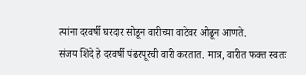त्यांना दरवर्षी घरदार सोडून वारीच्या वाटेवर ओढून आणते.
संजय शिंदे हे दरवर्षी पंढरपूरची वारी करतात. मात्र, वारीत फक्त स्वतः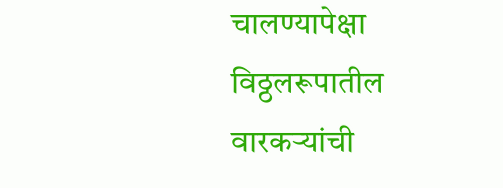चालण्यापेक्षा विठ्ठलरूपातील वारकऱ्यांची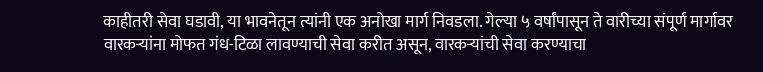काहीतरी सेवा घडावी, या भावनेतून त्यांनी एक अनोखा मार्ग निवडला. गेल्या ५ वर्षांपासून ते वारीच्या संपूर्ण मार्गावर वारकऱ्यांना मोफत गंध-टिळा लावण्याची सेवा करीत असून, वारकऱ्यांची सेवा करण्याचा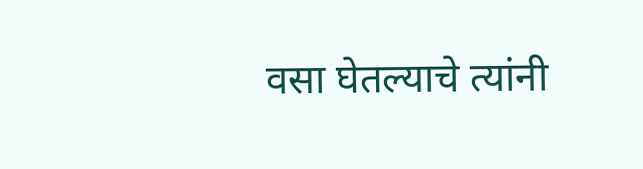वसा घेतल्याचे त्यांनी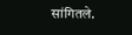सांगितले.